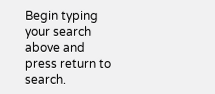Begin typing your search above and press return to search.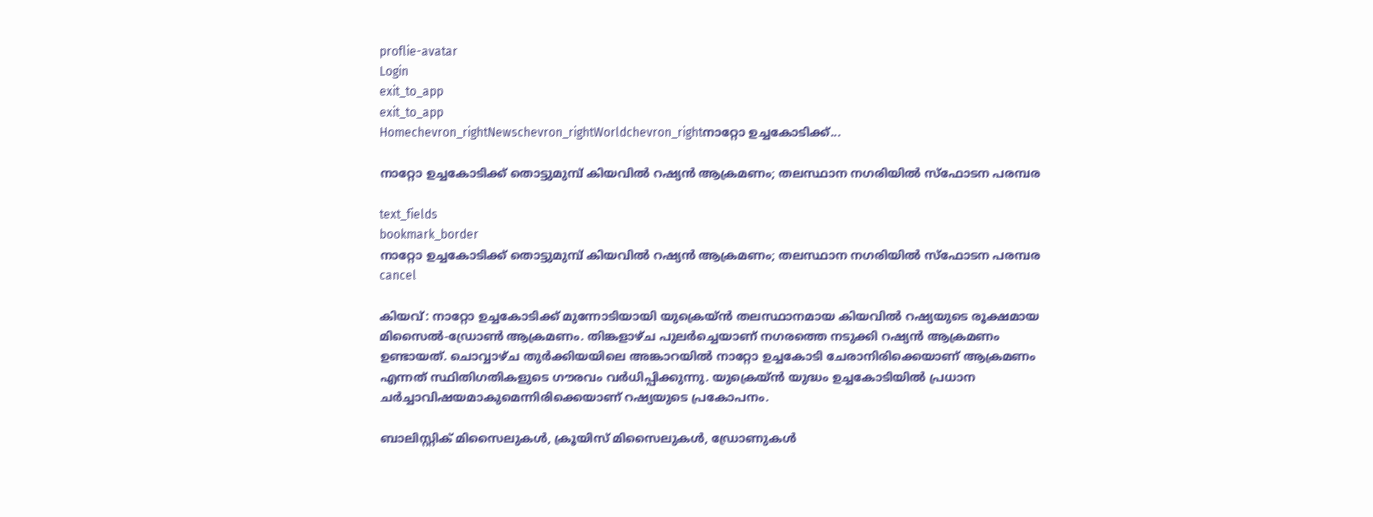proflie-avatar
Login
exit_to_app
exit_to_app
Homechevron_rightNewschevron_rightWorldchevron_rightനാറ്റോ ഉച്ചകോടിക്ക്...

നാറ്റോ ഉച്ചകോടിക്ക് തൊട്ടുമുമ്പ് കിയവിൽ റഷ്യൻ ആക്രമണം; തലസ്ഥാന നഗരിയിൽ സ്ഫോടന പരമ്പര

text_fields
bookmark_border
നാറ്റോ ഉച്ചകോടിക്ക് തൊട്ടുമുമ്പ് കിയവിൽ റഷ്യൻ ആക്രമണം; തലസ്ഥാന നഗരിയിൽ സ്ഫോടന പരമ്പര
cancel

കിയവ്: നാറ്റോ ഉച്ചകോടിക്ക് മുന്നോടിയായി യുക്രെയ്ൻ തലസ്ഥാനമായ കിയവിൽ റഷ്യയുടെ രൂക്ഷമായ മിസൈൽ-ഡ്രോൺ ആക്രമണം. തിങ്കളാഴ്ച പുലർച്ചെയാണ് നഗരത്തെ നടുക്കി റഷ്യൻ ആക്രമണം ഉണ്ടായത്. ചൊവ്വാഴ്ച തുർക്കിയയിലെ അങ്കാറയിൽ നാറ്റോ ഉച്ചകോടി ചേരാനിരിക്കെയാണ് ആക്രമണം എന്നത് സ്ഥിതിഗതികളുടെ ഗൗരവം വർധിപ്പിക്കുന്നു. യുക്രെയ്ൻ യുദ്ധം ഉച്ചകോടിയിൽ പ്രധാന ചർച്ചാവിഷയമാകുമെന്നിരിക്കെയാണ് റഷ്യയുടെ പ്രകോപനം.

ബാലിസ്റ്റിക് മിസൈലുകൾ, ക്രൂയിസ് മിസൈലുകൾ, ഡ്രോണുകൾ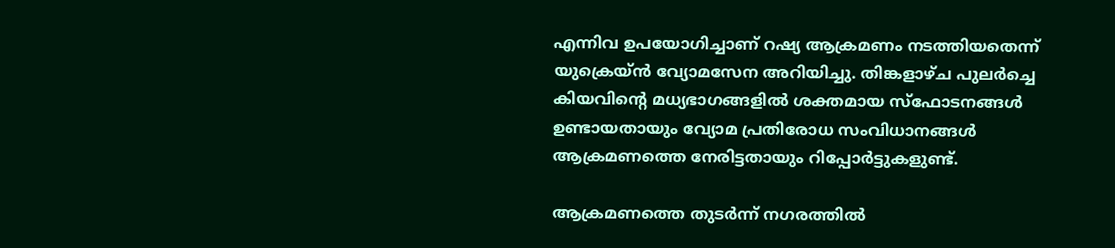എന്നിവ ഉപയോഗിച്ചാണ് റഷ്യ ആക്രമണം നടത്തിയതെന്ന് യുക്രെയ്ൻ വ്യോമസേന അറിയിച്ചു. തിങ്കളാഴ്ച പുലർച്ചെ കിയവിന്റെ മധ്യഭാഗങ്ങളിൽ ശക്തമായ സ്ഫോടനങ്ങൾ ഉണ്ടായതായും വ്യോമ പ്രതിരോധ സംവിധാനങ്ങൾ ആക്രമണത്തെ നേരിട്ടതായും റിപ്പോർട്ടുകളുണ്ട്.

ആക്രമണത്തെ തുടർന്ന് നഗരത്തിൽ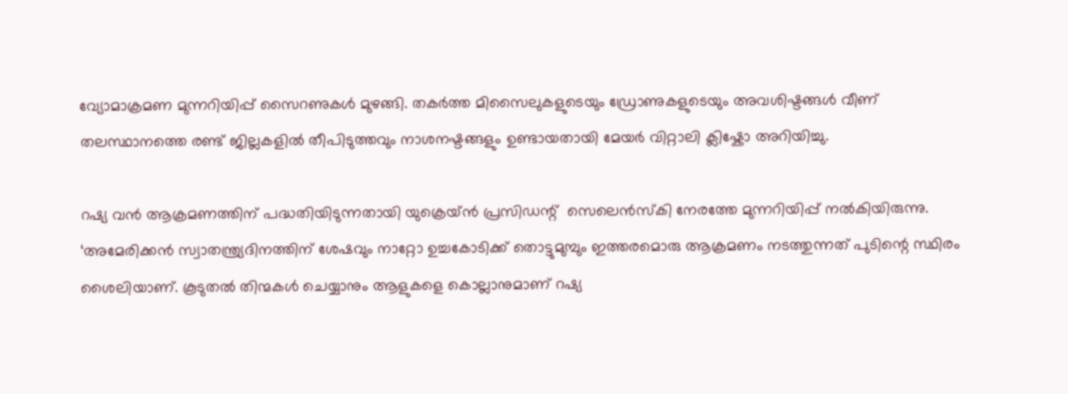വ്യോമാക്രമണ മുന്നറിയിപ്പ് സൈറണുകൾ മുഴങ്ങി. തകർത്ത മിസൈലുകളുടെയും ഡ്രോണുകളുടെയും അവശിഷ്ടങ്ങൾ വീണ് തലസ്ഥാനത്തെ രണ്ട് ജില്ലകളിൽ തീപിടുത്തവും നാശനഷ്ടങ്ങളും ഉണ്ടായതായി മേയർ വിറ്റാലി ക്ലിഷ്കോ അറിയിച്ചു.

റഷ്യ വൻ ആക്രമണത്തിന് പദ്ധതിയിടുന്നതായി യുക്രെയ്ൻ പ്രസിഡന്റ്  സെലെൻസ്‌കി നേരത്തേ മുന്നറിയിപ്പ് നൽകിയിരുന്നു. ‘അമേരിക്കൻ സ്വാതന്ത്ര്യദിനത്തിന് ശേഷവും നാറ്റോ ഉച്ചകോടിക്ക് തൊട്ടുമുമ്പും ഇത്തരമൊരു ആക്രമണം നടത്തുന്നത് പുടിന്റെ സ്ഥിരം ശൈലിയാണ്. കൂടുതൽ തിന്മകൾ ചെയ്യാനും ആളുകളെ കൊല്ലാനുമാണ് റഷ്യ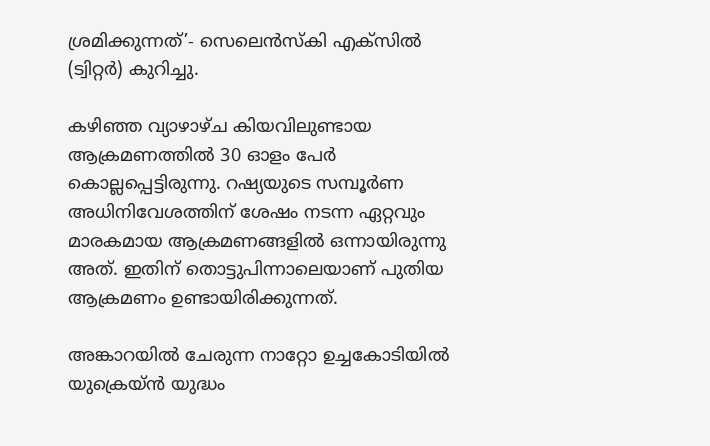ശ്രമിക്കുന്നത്’- സെലെൻസ്‌കി എക്സിൽ (ട്വിറ്റർ) കുറിച്ചു.

കഴിഞ്ഞ വ്യാഴാഴ്ച കിയവിലുണ്ടായ ആക്രമണത്തിൽ 30 ഓളം പേർ കൊല്ലപ്പെട്ടിരുന്നു. റഷ്യയുടെ സമ്പൂർണ അധിനിവേശത്തിന് ശേഷം നടന്ന ഏറ്റവും മാരകമായ ആക്രമണങ്ങളിൽ ഒന്നായിരുന്നു അത്. ഇതിന് തൊട്ടുപിന്നാലെയാണ് പുതിയ ആക്രമണം ഉണ്ടായിരിക്കുന്നത്.

അങ്കാറയിൽ ചേരുന്ന നാറ്റോ ഉച്ചകോടിയിൽ യുക്രെയ്ൻ യുദ്ധം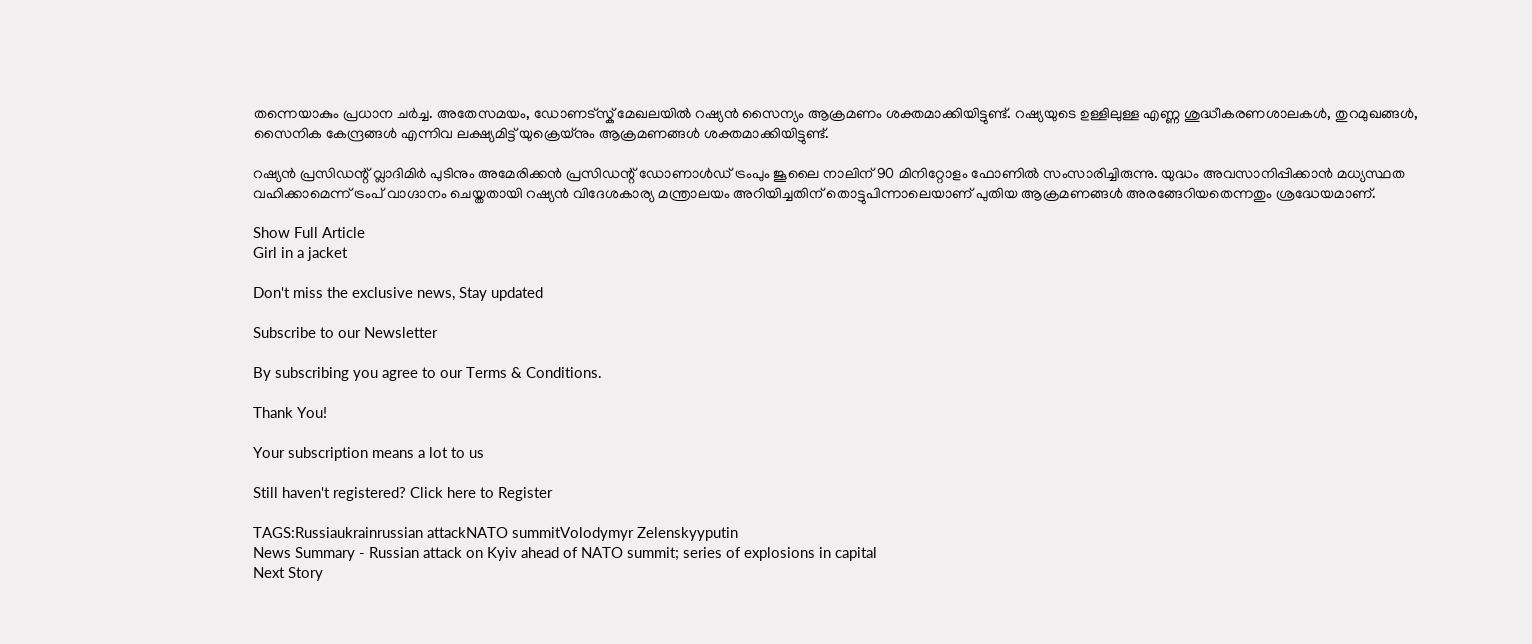തന്നെയാകും പ്രധാന ചർച്ച. അതേസമയം, ഡോണട്സ്ക് മേഖലയിൽ റഷ്യൻ സൈന്യം ആക്രമണം ശക്തമാക്കിയിട്ടുണ്ട്. റഷ്യയുടെ ഉള്ളിലുള്ള എണ്ണ ശുദ്ധീകരണശാലകൾ, തുറമുഖങ്ങൾ, സൈനിക കേന്ദ്രങ്ങൾ എന്നിവ ലക്ഷ്യമിട്ട് യുക്രെയ്നും ആക്രമണങ്ങൾ ശക്തമാക്കിയിട്ടുണ്ട്.

റഷ്യൻ പ്രസിഡന്റ് വ്ലാദിമിർ പുടിനും അമേരിക്കൻ പ്രസിഡന്റ് ഡോണാൾഡ് ട്രംപും ജൂലൈ നാലിന് 90 മിനിറ്റോളം ഫോണിൽ സംസാരിച്ചിരുന്നു. യുദ്ധം അവസാനിപ്പിക്കാൻ മധ്യസ്ഥത വഹിക്കാമെന്ന് ട്രംപ് വാഗ്ദാനം ചെയ്തതായി റഷ്യൻ വിദേശകാര്യ മന്ത്രാലയം അറിയിച്ചതിന് തൊട്ടുപിന്നാലെയാണ് പുതിയ ആക്രമണങ്ങൾ അരങ്ങേറിയതെന്നതും ശ്രദ്ധേയമാണ്.

Show Full Article
Girl in a jacket

Don't miss the exclusive news, Stay updated

Subscribe to our Newsletter

By subscribing you agree to our Terms & Conditions.

Thank You!

Your subscription means a lot to us

Still haven't registered? Click here to Register

TAGS:Russiaukrainrussian attackNATO summitVolodymyr Zelenskyyputin
News Summary - Russian attack on Kyiv ahead of NATO summit; series of explosions in capital
Next Story